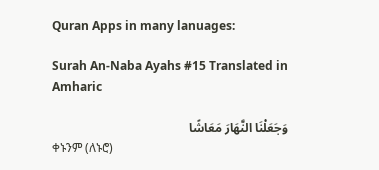Quran Apps in many lanuages:

Surah An-Naba Ayahs #15 Translated in Amharic

وَجَعَلْنَا النَّهَارَ مَعَاشًا
ቀኑንም (ለኑሮ)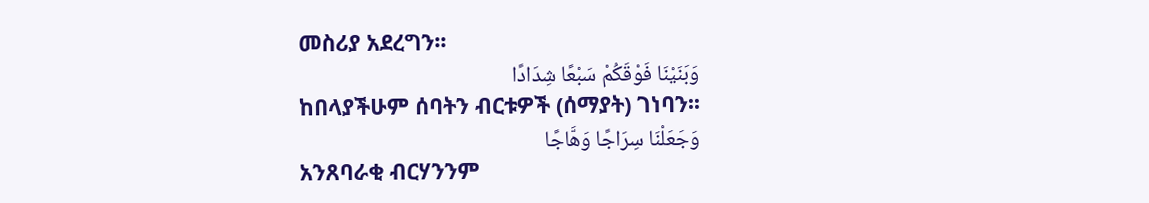መስሪያ አደረግን፡፡
وَبَنَيْنَا فَوْقَكُمْ سَبْعًا شِدَادًا
ከበላያችሁም ሰባትን ብርቱዎች (ሰማያት) ገነባን፡፡
وَجَعَلْنَا سِرَاجًا وَهَّاجًا
አንጸባራቂ ብርሃንንም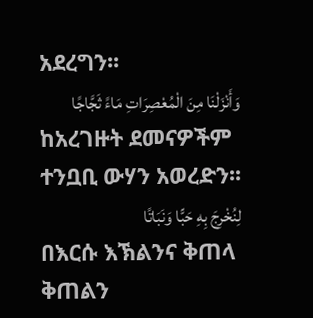አደረግን፡፡
وَأَنْزَلْنَا مِنَ الْمُعْصِرَاتِ مَاءً ثَجَّاجًا
ከአረገዙት ደመናዎችም ተንቧቢ ውሃን አወረድን፡፡
لِنُخْرِجَ بِهِ حَبًّا وَنَبَاتًا
በእርሱ እኽልንና ቅጠላ ቅጠልን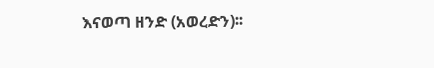እናወጣ ዘንድ (አወረድን)፡፡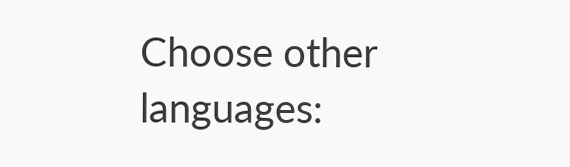Choose other languages: